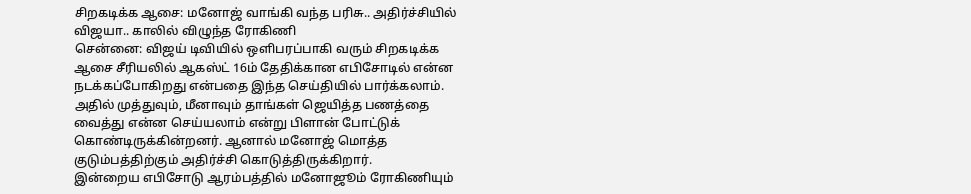சிறகடிக்க ஆசை: மனோஜ் வாங்கி வந்த பரிசு.. அதிர்ச்சியில் விஜயா.. காலில் விழுந்த ரோகிணி
சென்னை: விஜய் டிவியில் ஒளிபரப்பாகி வரும் சிறகடிக்க ஆசை சீரியலில் ஆகஸ்ட் 16ம் தேதிக்கான எபிசோடில் என்ன நடக்கப்போகிறது என்பதை இந்த செய்தியில் பார்க்கலாம். அதில் முத்துவும், மீனாவும் தாங்கள் ஜெயித்த பணத்தை வைத்து என்ன செய்யலாம் என்று பிளான் போட்டுக் கொண்டிருக்கின்றனர். ஆனால் மனோஜ் மொத்த குடும்பத்திற்கும் அதிர்ச்சி கொடுத்திருக்கிறார்.
இன்றைய எபிசோடு ஆரம்பத்தில் மனோஜூம் ரோகிணியும்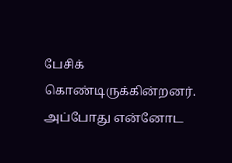பேசிக் கொண்டிருக்கின்றனர். அப்போது என்னோட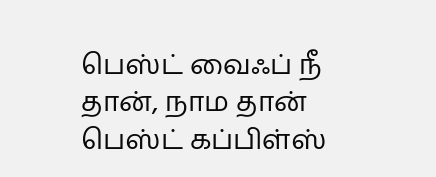பெஸ்ட் வைஃப் நீ தான், நாம தான் பெஸ்ட் கப்பிள்ஸ்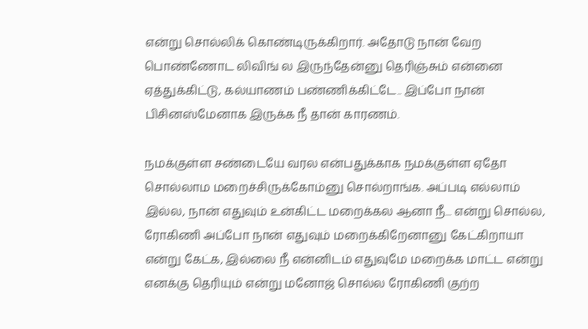என்று சொல்லிக் கொண்டிருக்கிறார். அதோடு நான் வேற பொண்ணோட லிவிங் ல இருந்தேன்னு தெரிஞ்சும் என்னை ஏத்துக்கிட்டு, கல்யாணம் பண்ணிக்கிட்டே.. இப்போ நான் பிசினஸ்மேனாக இருக்க நீ தான் காரணம்.

நமக்குள்ள சண்டையே வரல என்பதுக்காக நமக்குள்ள ஏதோ சொல்லாம மறைச்சிருக்கோம்னு சொல்றாங்க. அப்படி எல்லாம் இல்ல, நான் எதுவும் உன்கிட்ட மறைக்கல ஆனா நீ... என்று சொல்ல, ரோகிணி அப்போ நான் எதுவும் மறைக்கிறேனானு கேட்கிறாயா என்று கேட்க, இல்லை நீ என்னிடம் எதுவுமே மறைக்க மாட்ட என்று எனக்கு தெரியும் என்று மனோஜ் சொல்ல ரோகிணி குற்ற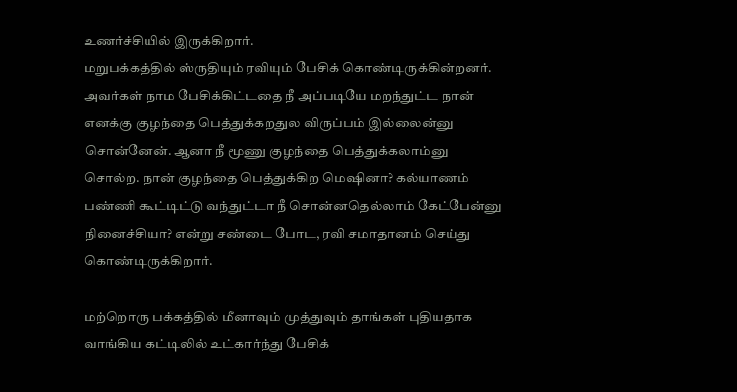உணர்ச்சியில் இருக்கிறார்.
மறுபக்கத்தில் ஸ்ருதியும் ரவியும் பேசிக் கொண்டிருக்கின்றனர். அவர்கள் நாம பேசிக்கிட்டதை நீ அப்படியே மறந்துட்ட நான் எனக்கு குழந்தை பெத்துக்கறதுல விருப்பம் இல்லைன்னு சொன்னேன். ஆனா நீ மூணு குழந்தை பெத்துக்கலாம்னு சொல்ற. நான் குழந்தை பெத்துக்கிற மெஷினா? கல்யாணம் பண்ணி கூட்டிட்டு வந்துட்டா நீ சொன்னதெல்லாம் கேட்பேன்னு நினைச்சியா? என்று சண்டை போட, ரவி சமாதானம் செய்து கொண்டிருக்கிறார்.

மற்றொரு பக்கத்தில் மீனாவும் முத்துவும் தாங்கள் புதியதாக வாங்கிய கட்டிலில் உட்கார்ந்து பேசிக்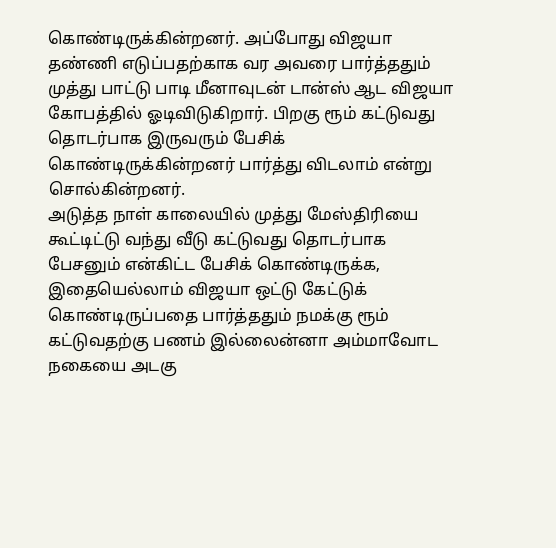கொண்டிருக்கின்றனர். அப்போது விஜயா தண்ணி எடுப்பதற்காக வர அவரை பார்த்ததும் முத்து பாட்டு பாடி மீனாவுடன் டான்ஸ் ஆட விஜயா கோபத்தில் ஓடிவிடுகிறார். பிறகு ரூம் கட்டுவது தொடர்பாக இருவரும் பேசிக் கொண்டிருக்கின்றனர் பார்த்து விடலாம் என்று சொல்கின்றனர்.
அடுத்த நாள் காலையில் முத்து மேஸ்திரியை கூட்டிட்டு வந்து வீடு கட்டுவது தொடர்பாக பேசனும் என்கிட்ட பேசிக் கொண்டிருக்க, இதையெல்லாம் விஜயா ஒட்டு கேட்டுக் கொண்டிருப்பதை பார்த்ததும் நமக்கு ரூம் கட்டுவதற்கு பணம் இல்லைன்னா அம்மாவோட நகையை அடகு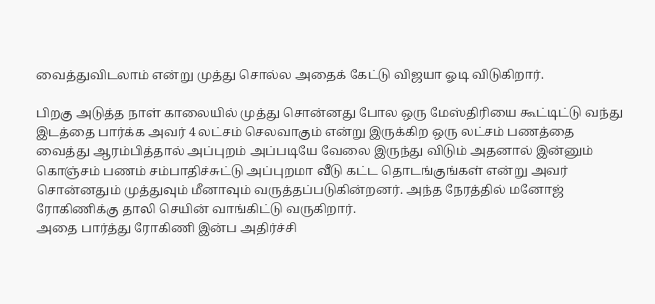வைத்துவிடலாம் என்று முத்து சொல்ல அதைக் கேட்டு விஜயா ஓடி விடுகிறார்.

பிறகு அடுத்த நாள் காலையில் முத்து சொன்னது போல ஒரு மேஸ்திரியை கூட்டிட்டு வந்து இடத்தை பார்க்க அவர் 4 லட்சம் செலவாகும் என்று இருக்கிற ஒரு லட்சம் பணத்தை வைத்து ஆரம்பித்தால் அப்புறம் அப்படியே வேலை இருந்து விடும் அதனால் இன்னும் கொஞ்சம் பணம் சம்பாதிச்சுட்டு அப்புறமா வீடு கட்ட தொடங்குங்கள் என்று அவர் சொன்னதும் முத்துவும் மீனாவும் வருத்தப்படுகின்றனர். அந்த நேரத்தில் மனோஜ் ரோகிணிக்கு தாலி செயின் வாங்கிட்டு வருகிறார்.
அதை பார்த்து ரோகிணி இன்ப அதிர்ச்சி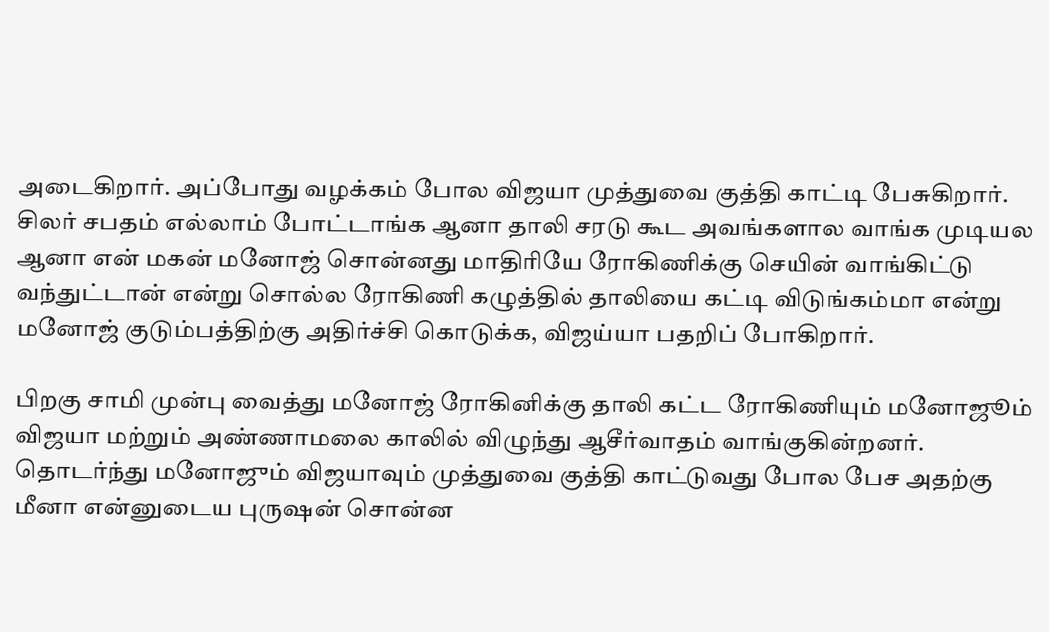அடைகிறார். அப்போது வழக்கம் போல விஜயா முத்துவை குத்தி காட்டி பேசுகிறார். சிலர் சபதம் எல்லாம் போட்டாங்க ஆனா தாலி சரடு கூட அவங்களால வாங்க முடியல ஆனா என் மகன் மனோஜ் சொன்னது மாதிரியே ரோகிணிக்கு செயின் வாங்கிட்டு வந்துட்டான் என்று சொல்ல ரோகிணி கழுத்தில் தாலியை கட்டி விடுங்கம்மா என்று மனோஜ் குடும்பத்திற்கு அதிர்ச்சி கொடுக்க, விஜய்யா பதறிப் போகிறார்.

பிறகு சாமி முன்பு வைத்து மனோஜ் ரோகினிக்கு தாலி கட்ட ரோகிணியும் மனோஜூம் விஜயா மற்றும் அண்ணாமலை காலில் விழுந்து ஆசீர்வாதம் வாங்குகின்றனர். தொடர்ந்து மனோஜும் விஜயாவும் முத்துவை குத்தி காட்டுவது போல பேச அதற்கு மீனா என்னுடைய புருஷன் சொன்ன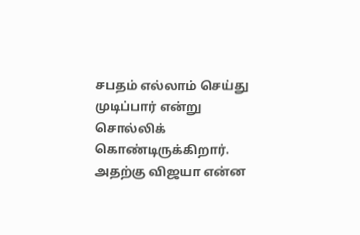சபதம் எல்லாம் செய்து முடிப்பார் என்று சொல்லிக் கொண்டிருக்கிறார். அதற்கு விஜயா என்ன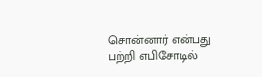சொன்னார் என்பது பற்றி எபிசோடில்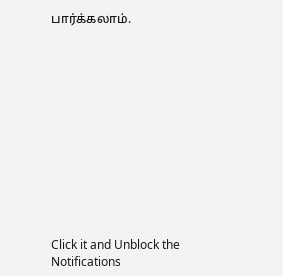பார்க்கலாம்.












Click it and Unblock the Notifications